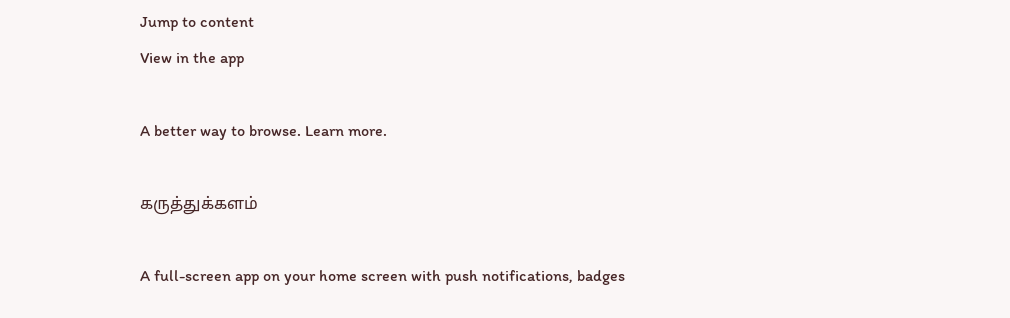Jump to content
View in the app

A better way to browse. Learn more.

கருத்துக்களம்

A full-screen app on your home screen with push notifications, badges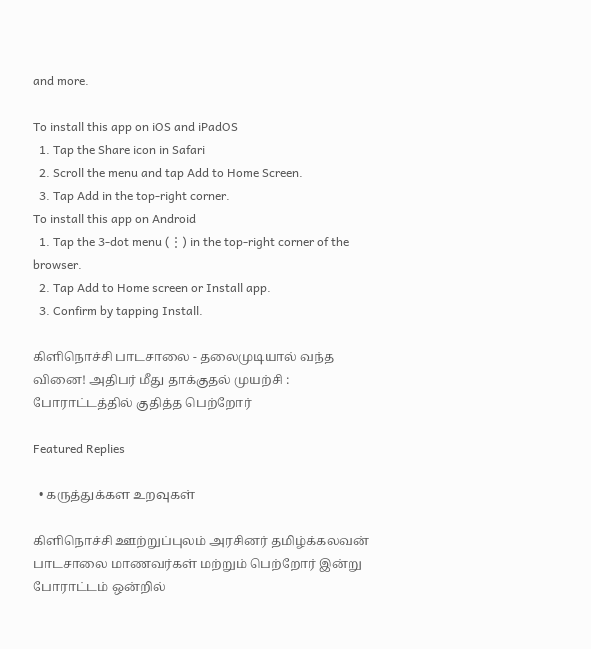and more.

To install this app on iOS and iPadOS
  1. Tap the Share icon in Safari
  2. Scroll the menu and tap Add to Home Screen.
  3. Tap Add in the top-right corner.
To install this app on Android
  1. Tap the 3-dot menu (⋮) in the top-right corner of the browser.
  2. Tap Add to Home screen or Install app.
  3. Confirm by tapping Install.

கிளிநொச்சி பாடசாலை - தலைமுடியால் வந்த வினை! அதிபர் மீது தாக்குதல் முயற்சி : போராட்டத்தில் குதித்த பெற்றோர்

Featured Replies

  • கருத்துக்கள உறவுகள்

கிளிநொச்சி ஊற்றுப்புலம் அரசினர் தமிழ்க்கலவன் பாடசாலை மாணவர்கள் மற்றும் பெற்றோர் இன்று போராட்டம் ஒன்றில்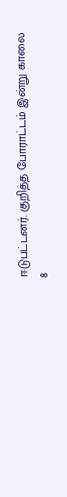ஈடுபட்டனர். குறித்த போராட்டம் இன்று காலை 8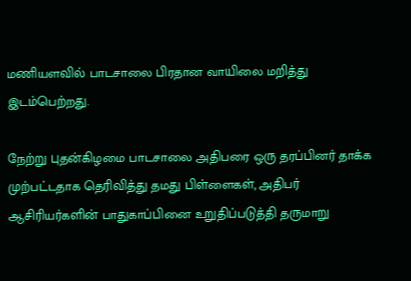மணியளவில் பாடசாலை பிரதான வாயிலை மறித்து இடம்பெற்றது.

நேற்று புதன்கிழமை பாடசாலை அதிபரை ஒரு தரப்பினர் தாக்க முற்பட்டதாக தெரிவித்து தமது பிள்ளைகள், அதிபர் ஆசிரியர்களின் பாதுகாப்பினை உறுதிப்படுத்தி தருமாறு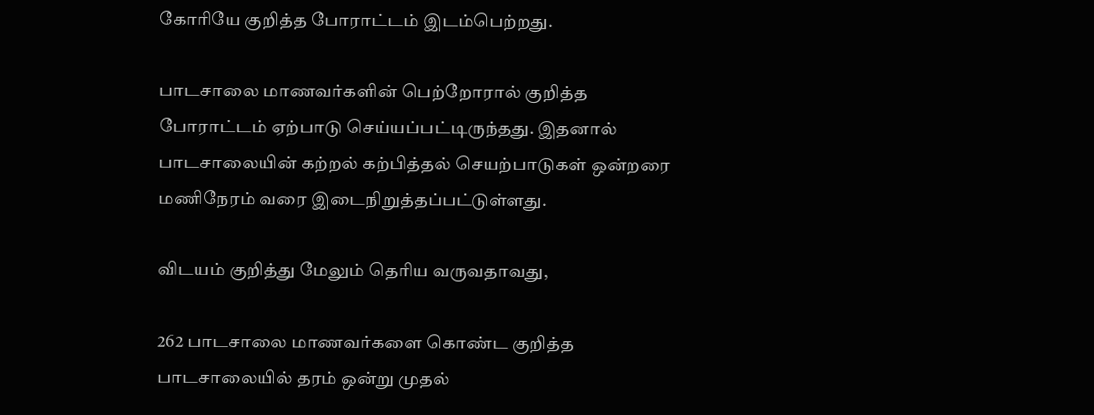கோரியே குறித்த போராட்டம் இடம்பெற்றது.

பாடசாலை மாணவர்களின் பெற்றோரால் குறித்த போராட்டம் ஏற்பாடு செய்யப்பட்டிருந்தது. இதனால் பாடசாலையின் கற்றல் கற்பித்தல் செயற்பாடுகள் ஒன்றரை மணிநேரம் வரை இடைநிறுத்தப்பட்டுள்ளது.

விடயம் குறித்து மேலும் தெரிய வருவதாவது,

262 பாடசாலை மாணவர்களை கொண்ட குறித்த பாடசாலையில் தரம் ஒன்று முதல்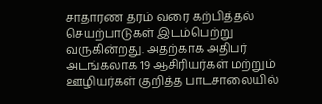சாதாரண தரம் வரை கற்பித்தல் செயற்பாடுகள் இடம்பெற்று வருகின்றது. அதற்காக அதிபர் அடங்கலாக 19 ஆசிரியர்கள் மற்றும் ஊழியர்கள் குறித்த பாடசாலையில்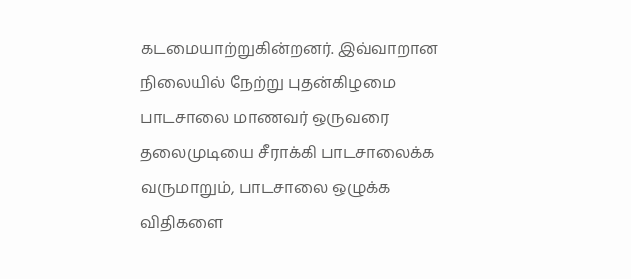கடமையாற்றுகின்றனர். இவ்வாறான நிலையில் நேற்று புதன்கிழமை பாடசாலை மாணவர் ஒருவரை தலைமுடியை சீராக்கி பாடசாலைக்க வருமாறும், பாடசாலை ஒழுக்க விதிகளை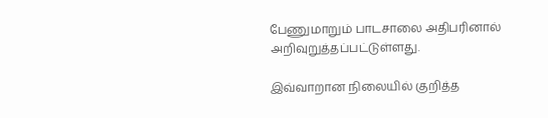பேணுமாறும் பாடசாலை அதிபரினால் அறிவுறுத்தப்பட்டுள்ளது.

இவ்வாறான நிலையில் குறித்த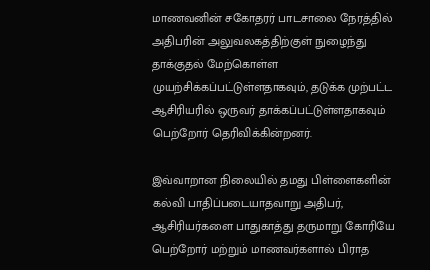மாணவனின் சகோதரர் பாடசாலை நேரத்தில் அதிபரின் அலுவலகத்திற்குள் நுழைந்து தாக்குதல் மேற்கொள்ள முயற்சிக்கப்பட்டுள்ளதாகவும், தடுக்க முற்பட்ட ஆசிரியரில் ஒருவர் தாக்கப்பட்டுள்ளதாகவும் பெற்றோர் தெரிவிக்கின்றனர்.

இவ்வாறான நிலையில் தமது பிள்ளைகளின் கல்வி பாதிப்படையாதவாறு அதிபர், ஆசிரியர்களை பாதுகாத்து தருமாறு கோரியே பெற்றோர் மற்றும் மாணவர்களால் பிராத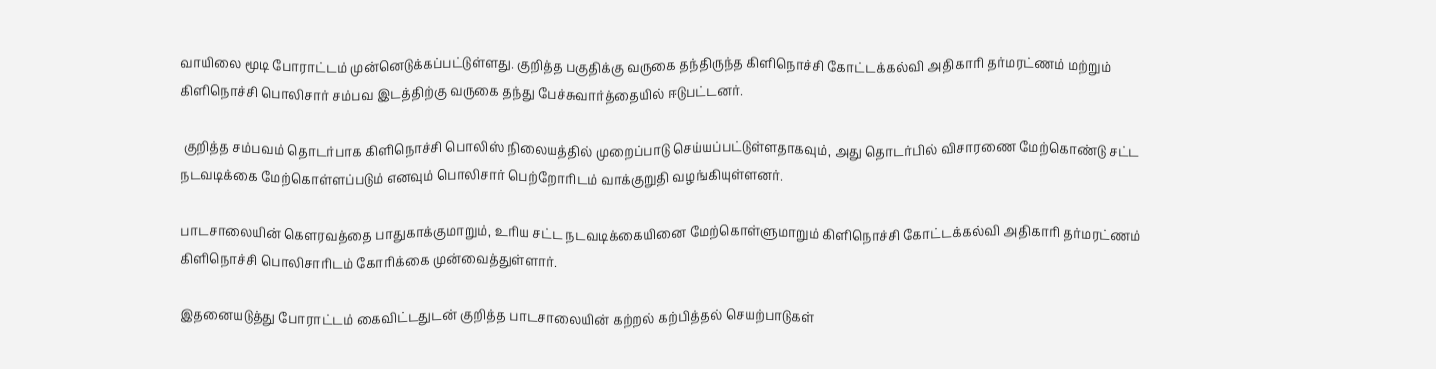வாயிலை மூடி போராட்டம் முன்னெடுக்கப்பட்டுள்ளது. குறித்த பகுதிக்கு வருகை தந்திருந்த கிளிநொச்சி கோட்டக்கல்வி அதிகாரி தர்மரட்ணம் மற்றும் கிளிநொச்சி பொலிசார் சம்பவ இடத்திற்கு வருகை தந்து பேச்சுவார்த்தையில் ஈடுபட்டனர்.

 குறித்த சம்பவம் தொடர்பாக கிளிநொச்சி பொலிஸ் நிலையத்தில் முறைப்பாடு செய்யப்பட்டுள்ளதாகவும், அது தொடர்பில் விசாரணை மேற்கொண்டு சட்ட நடவடிக்கை மேற்கொள்ளப்படும் எனவும் பொலிசார் பெற்றோரிடம் வாக்குறுதி வழங்கியுள்ளனர்.

பாடசாலையின் கௌரவத்தை பாதுகாக்குமாறும், உரிய சட்ட நடவடிக்கையினை மேற்கொள்ளுமாறும் கிளிநொச்சி கோட்டக்கல்வி அதிகாரி தர்மரட்ணம் கிளிநொச்சி பொலிசாரிடம் கோரிக்கை முன்வைத்துள்ளார்.

இதனையடுத்து போராட்டம் கைவிட்டதுடன் குறித்த பாடசாலையின் கற்றல் கற்பித்தல் செயற்பாடுகள்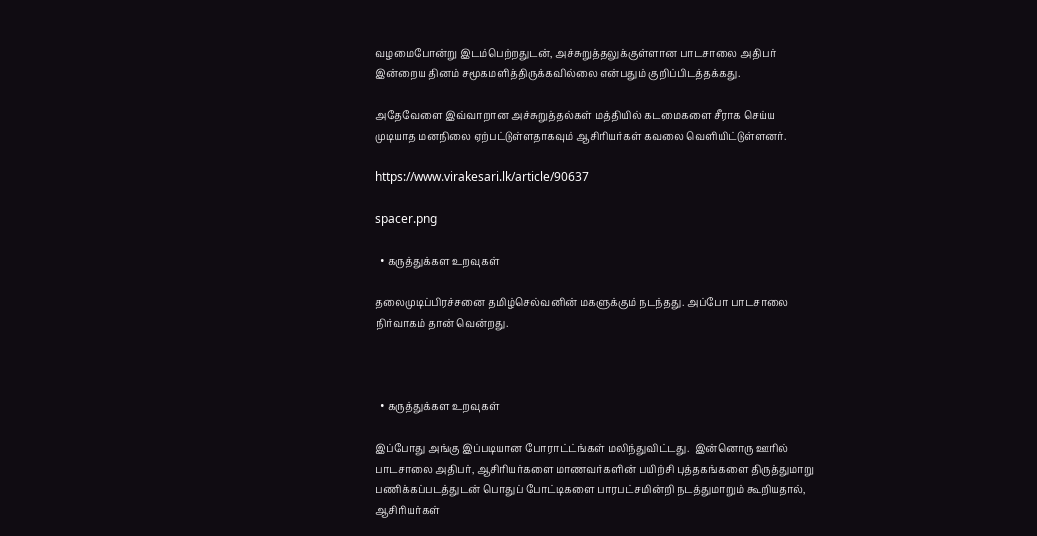வழமைபோன்று இடம்பெற்றதுடன், அச்சுறுத்தலுக்குள்ளான பாடசாலை அதிபர் இன்றைய தினம் சமூகமளித்திருக்கவில்லை என்பதும் குறிப்பிடத்தக்கது.

அதேவேளை இவ்வாறான அச்சுறுத்தல்கள் மத்தியில் கடமைகளை சீராக செய்ய முடியாத மனநிலை ஏற்பட்டுள்ளதாகவும் ஆசிரியர்கள் கவலை வெளியிட்டுள்ளனர்.

https://www.virakesari.lk/article/90637

spacer.png

  • கருத்துக்கள உறவுகள்

தலைமுடிப்பிரச்சனை தமிழ்செல்வனின் மகளுக்கும் நடந்தது. அப்போ பாடசாலை நிர்வாகம் தான் வென்றது.



  • கருத்துக்கள உறவுகள்

இப்போது அங்கு இப்படியான போராட்ட்ங்கள் மலிந்துவிட்டது.  இன்னொரு ஊரில் பாடசாலை அதிபர், ஆசிரியர்களை மாணவர்களின் பயிற்சி புத்தகங்களை திருத்துமாறு பணிக்கப்படத்துடன் பொதுப் போட்டிகளை பாரபட்சமின்றி நடத்துமாறும் கூறியதால், ஆசிரியர்கள்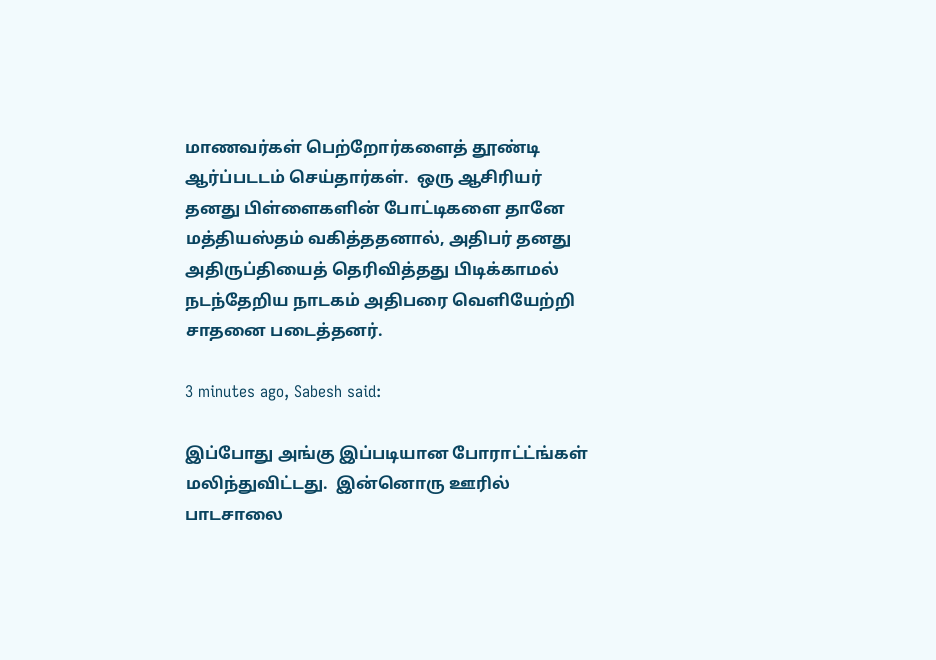மாணவர்கள் பெற்றோர்களைத் தூண்டி ஆர்ப்படடம் செய்தார்கள்.  ஒரு ஆசிரியர் தனது பிள்ளைகளின் போட்டிகளை தானே மத்தியஸ்தம் வகித்ததனால், அதிபர் தனது அதிருப்தியைத் தெரிவித்தது பிடிக்காமல் நடந்தேறிய நாடகம் அதிபரை வெளியேற்றி சாதனை படைத்தனர்.

3 minutes ago, Sabesh said:

இப்போது அங்கு இப்படியான போராட்ட்ங்கள் மலிந்துவிட்டது.  இன்னொரு ஊரில் பாடசாலை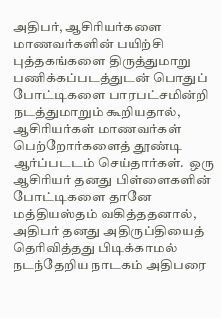அதிபர், ஆசிரியர்களை மாணவர்களின் பயிற்சி புத்தகங்களை திருத்துமாறு பணிக்கப்படத்துடன் பொதுப் போட்டிகளை பாரபட்சமின்றி நடத்துமாறும் கூறியதால், ஆசிரியர்கள் மாணவர்கள் பெற்றோர்களைத் தூண்டி ஆர்ப்படடம் செய்தார்கள்.  ஒரு ஆசிரியர் தனது பிள்ளைகளின் போட்டிகளை தானே மத்தியஸ்தம் வகித்ததனால், அதிபர் தனது அதிருப்தியைத் தெரிவித்தது பிடிக்காமல் நடந்தேறிய நாடகம் அதிபரை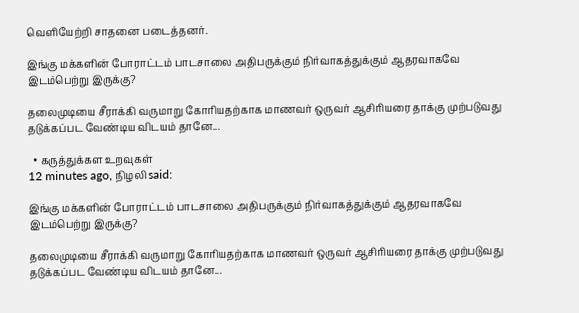வெளியேற்றி சாதனை படைத்தனர்.

இங்கு மக்களின் போராட்டம் பாடசாலை அதிபருக்கும் நிர்வாகத்துக்கும் ஆதரவாகவே இடம்பெற்று இருக்கு?

தலைமுடியை சீராக்கி வருமாறு கோரியதற்காக மாணவர் ஒருவர் ஆசிரியரை தாக்கு முற்படுவது தடுக்கப்பட வேண்டிய விடயம் தானே...

  • கருத்துக்கள உறவுகள்
12 minutes ago, நிழலி said:

இங்கு மக்களின் போராட்டம் பாடசாலை அதிபருக்கும் நிர்வாகத்துக்கும் ஆதரவாகவே இடம்பெற்று இருக்கு?

தலைமுடியை சீராக்கி வருமாறு கோரியதற்காக மாணவர் ஒருவர் ஆசிரியரை தாக்கு முற்படுவது தடுக்கப்பட வேண்டிய விடயம் தானே...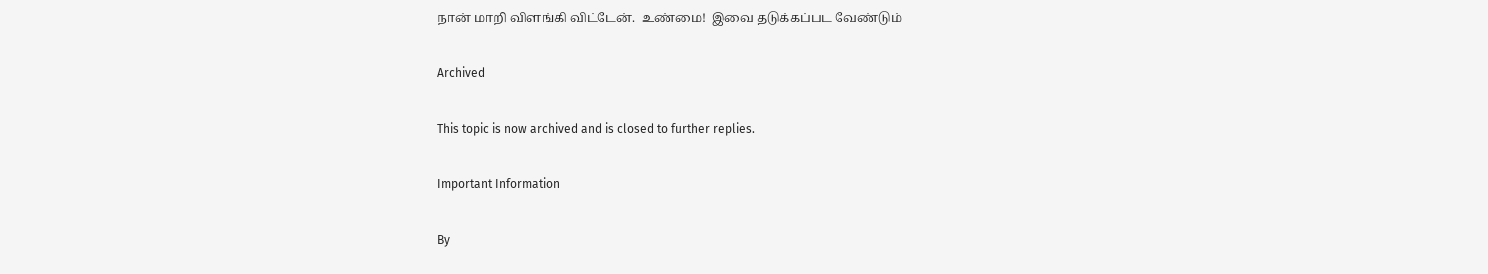நான் மாறி விளங்கி விட்டேன்.  உண்மை!  இவை தடுக்கப்பட வேண்டும்

Archived

This topic is now archived and is closed to further replies.

Important Information

By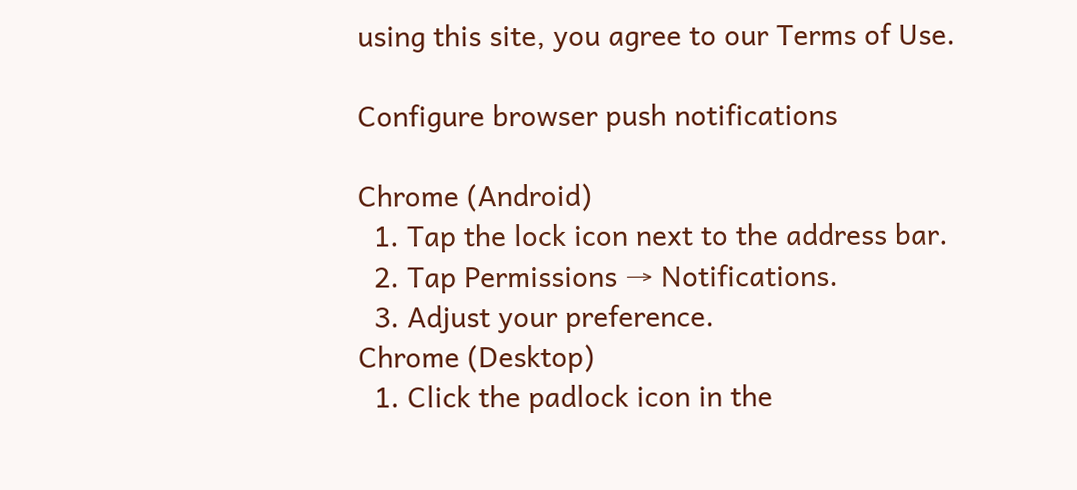using this site, you agree to our Terms of Use.

Configure browser push notifications

Chrome (Android)
  1. Tap the lock icon next to the address bar.
  2. Tap Permissions → Notifications.
  3. Adjust your preference.
Chrome (Desktop)
  1. Click the padlock icon in the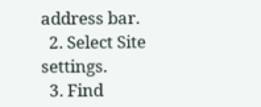address bar.
  2. Select Site settings.
  3. Find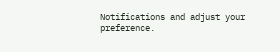Notifications and adjust your preference.